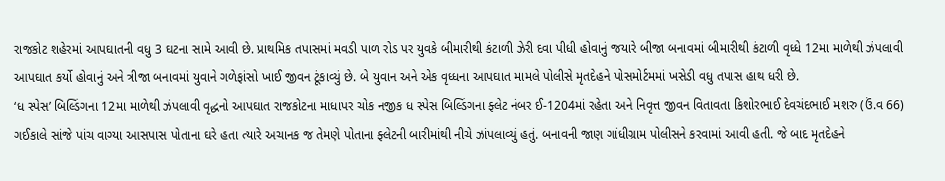રાજકોટ શહેરમાં આપઘાતની વધુ 3 ઘટના સામે આવી છે. પ્રાથમિક તપાસમાં મવડી પાળ રોડ પર યુવકે બીમારીથી કંટાળી ઝેરી દવા પીધી હોવાનું જયારે બીજા બનાવમાં બીમારીથી કંટાળી વૃધ્ધે 12મા માળેથી ઝંપલાવી આપઘાત કર્યો હોવાનું અને ત્રીજા બનાવમાં યુવાને ગળેફાંસો ખાઈ જીવન ટૂંકાવ્યું છે. બે યુવાન અને એક વૃધ્ધના આપઘાત મામલે પોલીસે મૃતદેહને પોસમોર્ટમમાં ખસેડી વધુ તપાસ હાથ ધરી છે.
‘ધ સ્પેસ’ બિલ્ડિંગના 12મા માળેથી ઝંપલાવી વૃદ્ધનો આપઘાત રાજકોટના માધાપર ચોક નજીક ધ સ્પેસ બિલ્ડિંગના ફ્લેટ નંબર ઈ-1204માં રહેતા અને નિવૃત્ત જીવન વિતાવતા કિશોરભાઈ દેવચંદભાઈ મશરુ (ઉં.વ 66) ગઈકાલે સાંજે પાંચ વાગ્યા આસપાસ પોતાના ઘરે હતા ત્યારે અચાનક જ તેમણે પોતાના ફ્લેટની બારીમાંથી નીચે ઝાંપલાવ્યું હતું. બનાવની જાણ ગાંધીગ્રામ પોલીસને કરવામાં આવી હતી. જે બાદ મૃતદેહને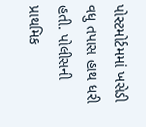પોસ્ટમોર્ટમમાં ખસેડી વધુ તપાસ હાથ ધરી હતી. પોલીસની પ્રાથમિક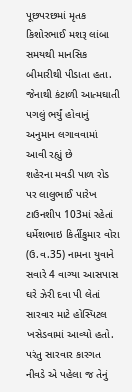પૂછપરછમાં મૃતક કિશોરભાઈ મશરૂ લાંબા સમયથી માનસિક બીમારીથી પીડાતા હતા. જેનાથી કંટાળી આત્મઘાતી પગલું ભર્યું હોવાનું અનુમાન લગાવવામાં આવી રહ્યું છે
શહેરના મવડી પાળ રોડ પર લાલુભાઈ પારેખ ટાઉનશીપ 103માં રહેતાં ધર્મેશભાઇ કિર્તીકુમાર વોરા (ઉ.વ.35) નામના યુવાને સવારે 4 વાગ્યા આસપાસ ઘરે ઝેરી દવા પી લેતાં સારવાર માટે હોસ્પિટલ ખસેડવામાં આવ્યો હતો. પરંતુ સારવાર કારગત નીવડે એ પહેલા જ તેનું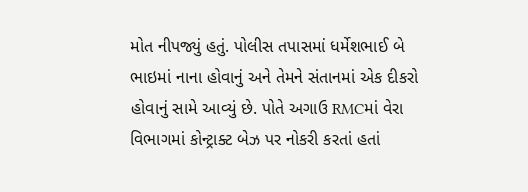મોત નીપજ્યું હતું. પોલીસ તપાસમાં ધર્મેશભાઈ બે ભાઇમાં નાના હોવાનું અને તેમને સંતાનમાં એક દીકરો હોવાનું સામે આવ્યું છે. પોતે અગાઉ RMCમાં વેરા વિભાગમાં કોન્ટ્રાક્ટ બેઝ પર નોકરી કરતાં હતાં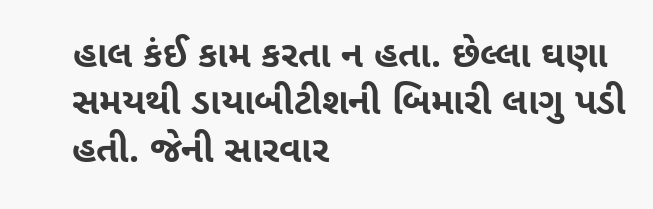હાલ કંઈ કામ કરતા ન હતા. છેલ્લા ઘણા સમયથી ડાયાબીટીશની બિમારી લાગુ પડી હતી. જેની સારવાર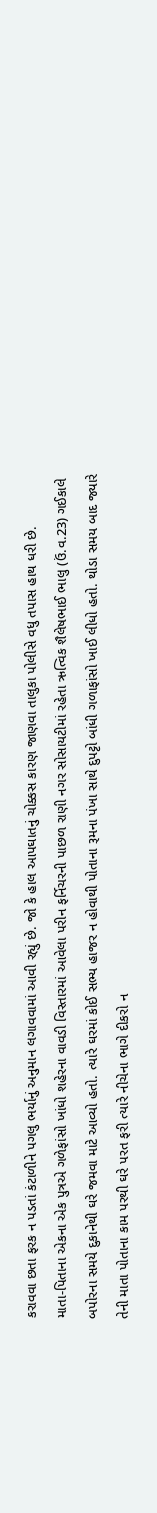કરાવવા છતા ફરક ન પડતાં કંટાળીને પગલુ ભર્યાનું અનુમાન લગાવવામાં આવી રહ્યું છે. જો કે હાલ આપઘાતનું ચોક્કસ કારણ જાણવા તાલુકા પોલીસે વધુ તપાસ હાથ ધરી છે.
માતા-પિતાના એકના એક પુત્રએ ગળેફાંસો ખાંધો શહેરના વાવડી વિસ્તારમાં આવેલા પરીન ફર્નિચરની પાછળ રાણી નગર સોસાયટીમાં રહેતા ઋત્વિક શૈલેષભાઈ ભાલુ (ઉં.વ.23) ગઈકાલે બપોરના સમયે દુકાનેથી ઘરે જમવા માટે આવ્યો હતો. ત્યારે ઘરમાં કોઈ સભ્ય હાજર ન હોવાથી પોતાના રૂમના પંખા સાથે દુપટ્ટો બાંધી ગળાફાંસો ખાઈ લીધો હતો. થોડા સમય બાદ જ્યારે તેની માતા પોતાના કામ પરથી ઘરે પરત ફરી ત્યારે નીચેના ભાગે દીકરો ન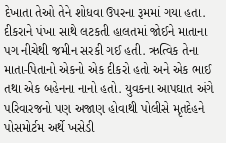દેખાતા તેઓ તેને શોધવા ઉપરના રૂમમાં ગયા હતા. દીકરાને પંખા સાથે લટકતી હાલતમાં જોઈને માતાના પગ નીચેથી જમીન સરકી ગઈ હતી. ઋત્વિક તેના માતા-પિતાનો એકનો એક દીકરો હતો અને એક ભાઈ તથા એક બહેનના નાનો હતો. યુવકના આપઘાત અંગે પરિવારજનો પણ અજાણ હોવાથી પોલીસે મૃતદેહને પોસમોર્ટમ અર્થે ખસેડી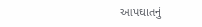આપઘાતનું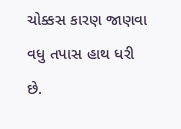ચોક્કસ કારણ જાણવા વધુ તપાસ હાથ ધરી છે.